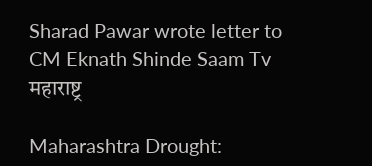Sharad Pawar wrote letter to CM Eknath Shinde Saam Tv
महाराष्ट्र

Maharashtra Drought: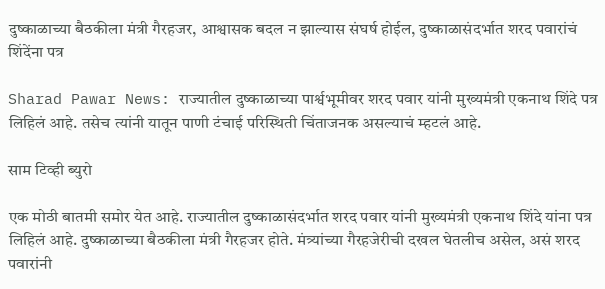दुष्काळाच्या बैठकीला मंत्री गैरहजर, आश्वासक बदल न झाल्यास संघर्ष होईल, दुष्काळासंदर्भात शरद पवारांचं शिंदेंना पत्र

Sharad Pawar News: राज्यातील दुष्काळाच्या पार्श्वभूमीवर शरद पवार यांनी मुख्यमंत्री एकनाथ शिंदे पत्र लिहिलं आहे. तसेच त्यांनी यातून पाणी टंचाई परिस्थिती चिंताजनक असल्याचं म्हटलं आहे.

साम टिव्ही ब्युरो

एक मोठी बातमी समोर येत आहे. राज्यातील दुष्काळासंदर्भात शरद पवार यांनी मुख्यमंत्री एकनाथ शिंदे यांना पत्र लिहिलं आहे. दुष्काळाच्या बैठकीला मंत्री गैरहजर होते. मंत्र्यांच्या गैरहजेरीची दखल घेतलीच असेल, असं शरद पवारांनी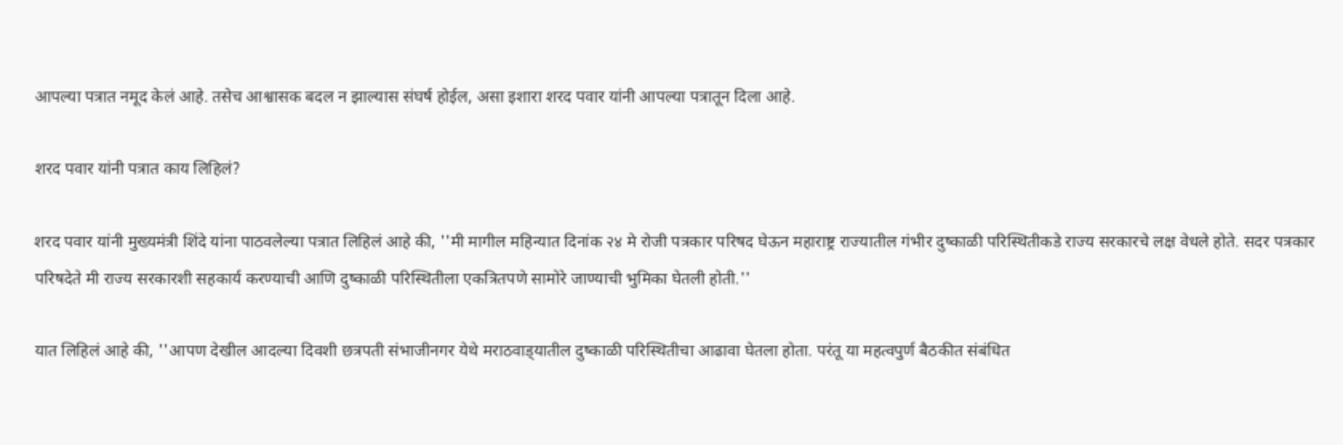आपल्या पत्रात नमूद केलं आहे. तसेच आश्वासक बदल न झाल्यास संघर्ष होईल, असा इशारा शरद पवार यांनी आपल्या पत्रातून दिला आहे.

शरद पवार यांनी पत्रात काय लिहिलं?

शरद पवार यांनी मुख्यमंत्री शिंदे यांना पाठवलेल्या पत्रात लिहिलं आहे की, ''मी मागील महिन्यात दिनांक २४ मे रोजी पत्रकार परिषद घेऊन महाराष्ट्र राज्यातील गंभीर दुष्काळी परिस्थितीकडे राज्य सरकारचे लक्ष वेधले होते. सदर पत्रकार परिषदेते मी राज्य सरकारशी सहकार्य करण्याची आणि दुष्काळी परिस्थितीला एकत्रितपणे सामोरे जाण्याची भुमिका घेतली होती.''

यात लिहिलं आहे की, ''आपण देखील आदल्या दिवशी छत्रपती संभाजीनगर येथे मराठवाड्‌यातील दुष्काळी परिस्थितीचा आढावा घेतला होता. परंतू या महत्वपुर्ण बैठकीत संबंधित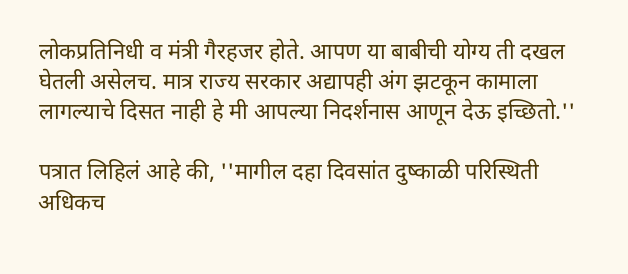लोकप्रतिनिधी व मंत्री गैरहजर होते. आपण या बाबीची योग्य ती दखल घेतली असेलच. मात्र राज्य सरकार अद्यापही अंग झटकून कामाला लागल्याचे दिसत नाही हे मी आपल्या निदर्शनास आणून देऊ इच्छितो.''

पत्रात लिहिलं आहे की, ''मागील दहा दिवसांत दुष्काळी परिस्थिती अधिकच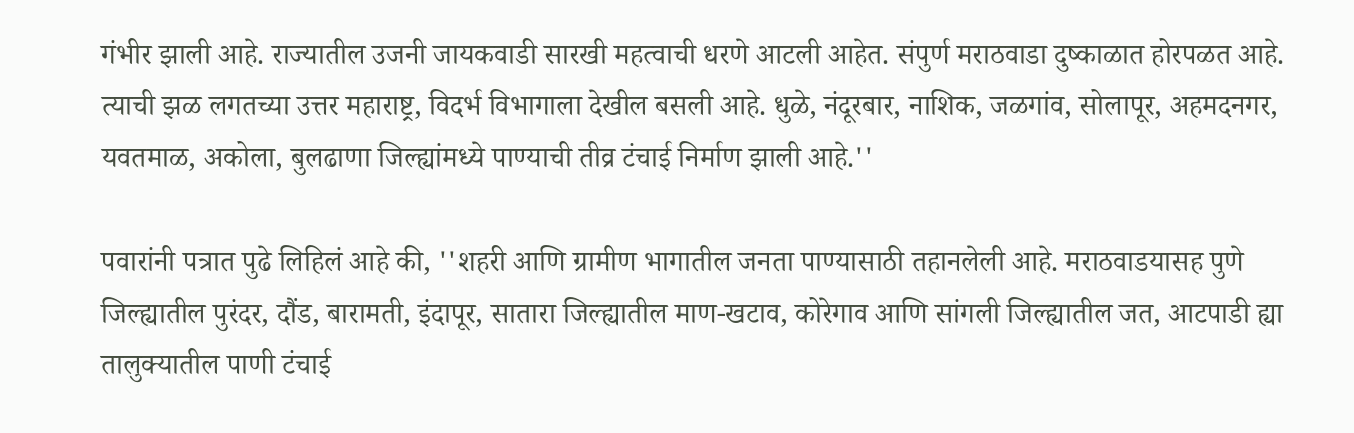गंभीर झाली आहे. राज्यातील उजनी जायकवाडी सारखी महत्वाची धरणे आटली आहेत. संपुर्ण मराठवाडा दुष्काळात होरपळत आहे. त्याची झळ लगतच्या उत्तर महाराष्ट्र, विदर्भ विभागाला देखील बसली आहे. धुळे, नंदूरबार, नाशिक, जळगांव, सोलापूर, अहमदनगर, यवतमाळ, अकोला, बुलढाणा जिल्ह्यांमध्ये पाण्याची तीव्र टंचाई निर्माण झाली आहे.''

पवारांनी पत्रात पुढे लिहिलं आहे की, ''शहरी आणि ग्रामीण भागातील जनता पाण्यासाठी तहानलेली आहे. मराठवाडयासह पुणे जिल्ह्यातील पुरंदर, दौंड, बारामती, इंदापूर, सातारा जिल्ह्यातील माण-खटाव, कोरेगाव आणि सांगली जिल्ह्यातील जत, आटपाडी ह्या तालुक्यातील पाणी टंचाई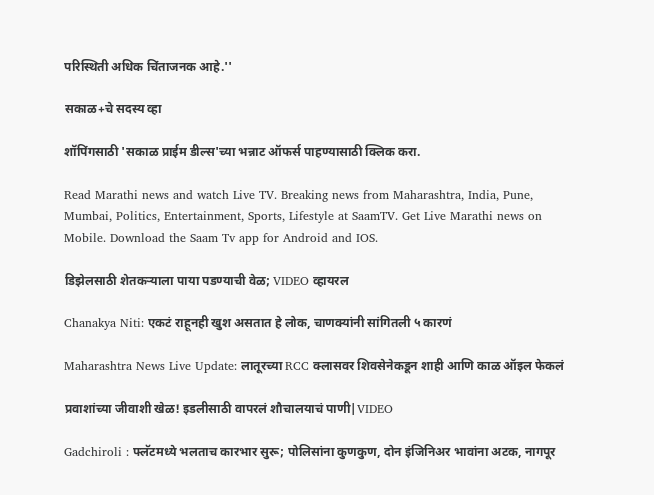परिस्थिती अधिक चिंताजनक आहे.''

सकाळ+चे सदस्य व्हा

शॉपिंगसाठी 'सकाळ प्राईम डील्स'च्या भन्नाट ऑफर्स पाहण्यासाठी क्लिक करा.

Read Marathi news and watch Live TV. Breaking news from Maharashtra, India, Pune, Mumbai, Politics, Entertainment, Sports, Lifestyle at SaamTV. Get Live Marathi news on Mobile. Download the Saam Tv app for Android and IOS.

डिझेलसाठी शेतकऱ्याला पाया पडण्याची वेळ; VIDEO व्हायरल

Chanakya Niti: एकटं राहूनही खुश असतात हे लोक, चाणक्यांनी सांगितली ५ कारणं

Maharashtra News Live Update: लातूरच्या RCC क्लासवर शिवसेनेकडून शाही आणि काळ ऑइल फेकलं

प्रवाशांच्या जीवाशी खेळ! इडलीसाठी वापरलं शौचालयाचं पाणी|VIDEO

Gadchiroli : फ्लॅटमध्ये भलताच कारभार सुरू; पोलिसांना कुणकुण, दोन इंजिनिअर भावांना अटक, नागपूर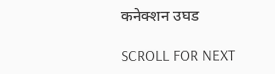कनेक्शन उघड

SCROLL FOR NEXT